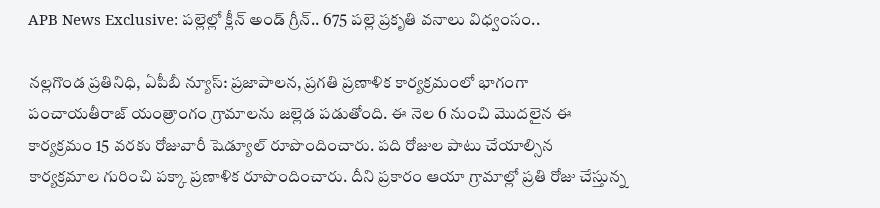APB News Exclusive: పల్లెల్లో క్లీన్ అండ్ గ్రీన్.. 675 పల్లె ప్రకృతి వనాలు విధ్వంసం..

నల్లగొండ ప్రతినిధి, ఏపీబీ న్యూస్: ప్రజాపాలన, ప్రగతి ప్రణాళిక కార్యక్రమంలో భాగంగా పంచాయతీరాజ్ యంత్రాంగం గ్రామాలను జల్లెడ పడుతోంది. ఈ నెల 6 నుంచి మొదలైన ఈ కార్యక్రమం 15 వరకు రోజువారీ షెడ్యూల్ రూపొందించారు. పది రోజుల పాటు చేయాల్సిన కార్యక్రమాల గురించి పక్కా ప్రణాళిక రూపొందించారు. దీని ప్రకారం ఆయా గ్రామాల్లో ప్రతి రోజు చేస్తున్న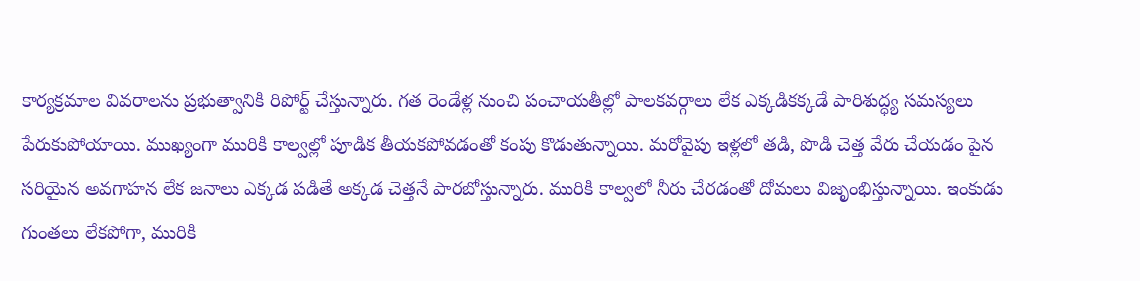కార్యక్రమాల వివరాలను ప్రభుత్వానికి రిపోర్ట్ చేస్తున్నారు. గత రెండేళ్ల నుంచి పంచాయతీల్లో పాలకవర్గాలు లేక ఎక్కడికక్కడే పారిశుద్ధ్య సమస్యలు పేరుకుపోయాయి. ముఖ్యంగా మురికి కాల్వల్లో పూడిక తీయకపోవడంతో కంపు కొడుతున్నాయి. మరోవైపు ఇళ్లలో తడి, పొడి చెత్త వేరు చేయడం పైన సరియైన అవగాహన లేక జనాలు ఎక్కడ పడితే అక్కడ చెత్తనే పారబోస్తున్నారు. మురికి కాల్వలో నీరు చేరడంతో దోమలు విజృంభిస్తున్నాయి. ఇంకుడు గుంతలు లేకపోగా, మురికి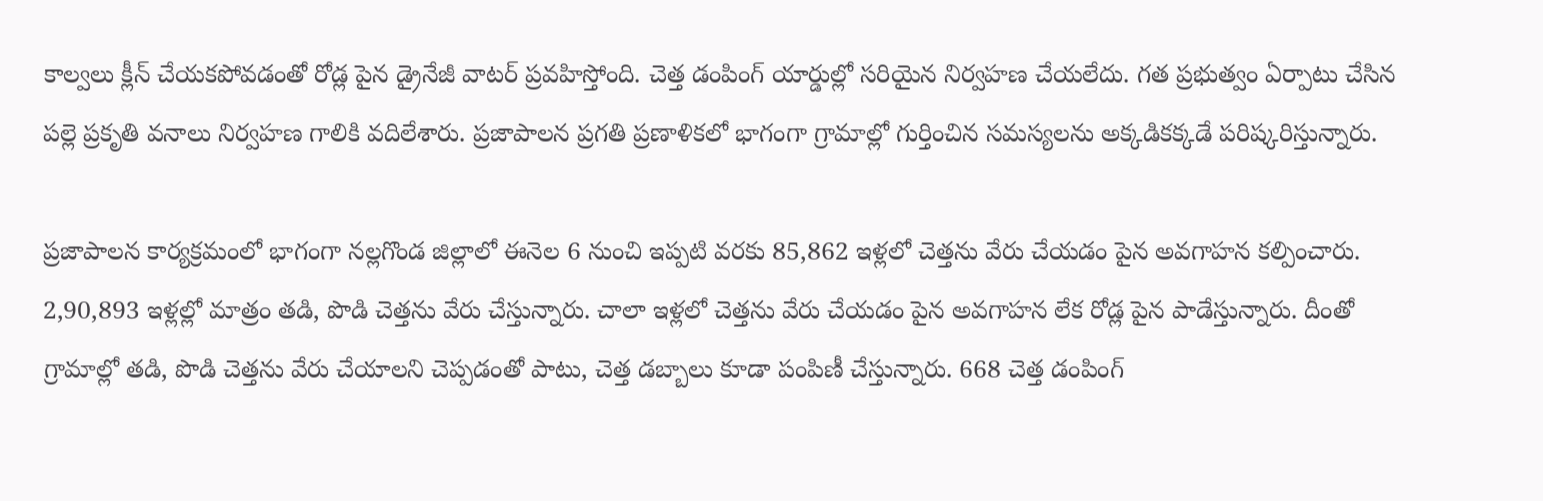కాల్వలు క్లీన్ చేయకపోవడంతో రోడ్ల పైన డ్రైనేజీ వాటర్ ప్రవహిస్తోంది. చెత్త డంపింగ్ యార్డుల్లో సరియైన నిర్వహణ చేయలేదు. గత ప్రభుత్వం ఏర్పాటు చేసిన పల్లె ప్రకృతి వనాలు నిర్వహణ గాలికి వదిలేశారు. ప్రజాపాలన ప్రగతి ప్రణాళికలో భాగంగా గ్రామాల్లో గుర్తించిన సమస్యలను అక్కడికక్కడే పరిష్కరిస్తున్నారు.

ప్రజాపాలన కార్యక్రమంలో భాగంగా నల్లగొండ జిల్లాలో ఈనెల 6 నుంచి ఇప్పటి వరకు 85,862 ఇళ్లలో చెత్తను వేరు చేయడం పైన అవగాహన కల్పించారు. 2,90,893 ఇళ్లల్లో మాత్రం తడి, పొడి చెత్తను వేరు చేస్తున్నారు. చాలా ఇళ్లలో చెత్తను వేరు చేయడం పైన అవగాహన లేక రోడ్ల పైన పాడేస్తున్నారు. దీంతో గ్రామాల్లో తడి, పొడి చెత్తను వేరు చేయాలని చెప్పడంతో పాటు, చెత్త డబ్బాలు కూడా పంపిణీ చేస్తున్నారు. 668 చెత్త డంపింగ్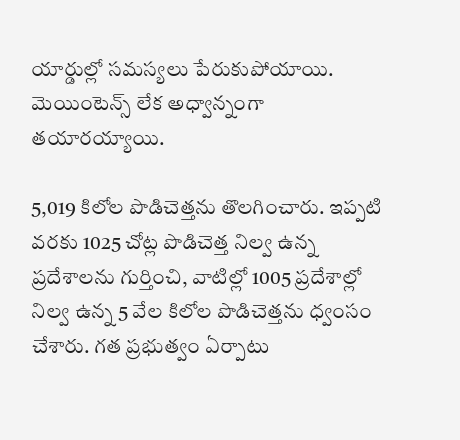యార్డుల్లో సమస్యలు పేరుకుపోయాయి. మెయింటెన్స్ లేక అధ్వాన్నంగా తయారయ్యాయి.

5,019 కిలోల పొడిచెత్తను తొలగించారు. ఇప్పటి వరకు 1025 చోట్ల పొడిచెత్త నిల్వ ఉన్న ప్రదేశాలను గుర్తించి, వాటిల్లో 1005 ప్రదేశాల్లో నిల్వ ఉన్న 5 వేల కిలోల పొడిచెత్తను ధ్వంసం చేశారు. గత ప్రభుత్వం ఏర్పాటు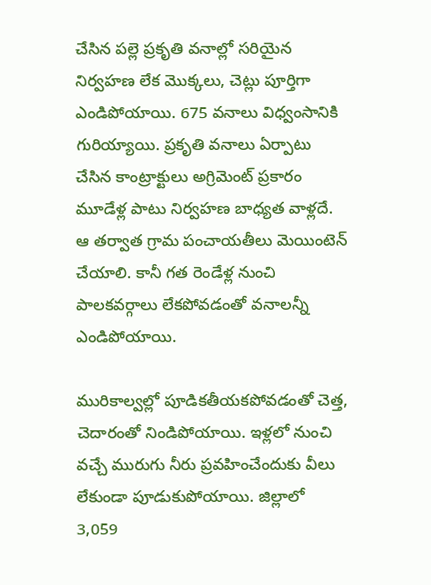చేసిన పల్లె ప్రకృతి వనాల్లో సరియైన నిర్వహణ లేక మొక్కలు, చెట్లు పూర్తిగా ఎండిపోయాయి. 675 వనాలు విధ్వంసానికి గురియ్యాయి. ప్రకృతి వనాలు ఏర్పాటు చేసిన కాంట్రాక్టులు అగ్రిమెంట్ ప్రకారం మూడేళ్ల పాటు నిర్వహణ బాధ్యత వాళ్లదే. ఆ తర్వాత గ్రామ పంచాయతీలు మెయింటెన్ చేయాలి. కానీ గత రెండేళ్ల నుంచి పాలకవర్గాలు లేకపోవడంతో వనాలన్నీ ఎండిపోయాయి.

మురికాల్వల్లో పూడికతీయకపోవడంతో చెత్త, చెదారంతో నిండిపోయాయి. ఇళ్లలో నుంచి వచ్చే మురుగు నీరు ప్రవహించేందుకు వీలు లేకుండా పూడుకుపోయాయి. జిల్లాలో 3,059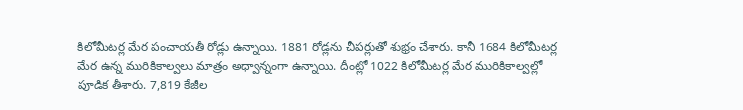కిలోమీటర్ల మేర పంచాయతీ రోడ్లు ఉన్నాయి. 1881 రోడ్లను చీపర్లుతో శుభ్రం చేశారు. కానీ 1684 కిలోమీటర్ల మేర ఉన్న మురికికాల్వలు మాత్రం అధ్వాన్నంగా ఉన్నాయి. దీంట్లో 1022 కిలోమీటర్ల మేర మురికికాల్వల్లో పూడిక తీశారు. 7,819 కేజీల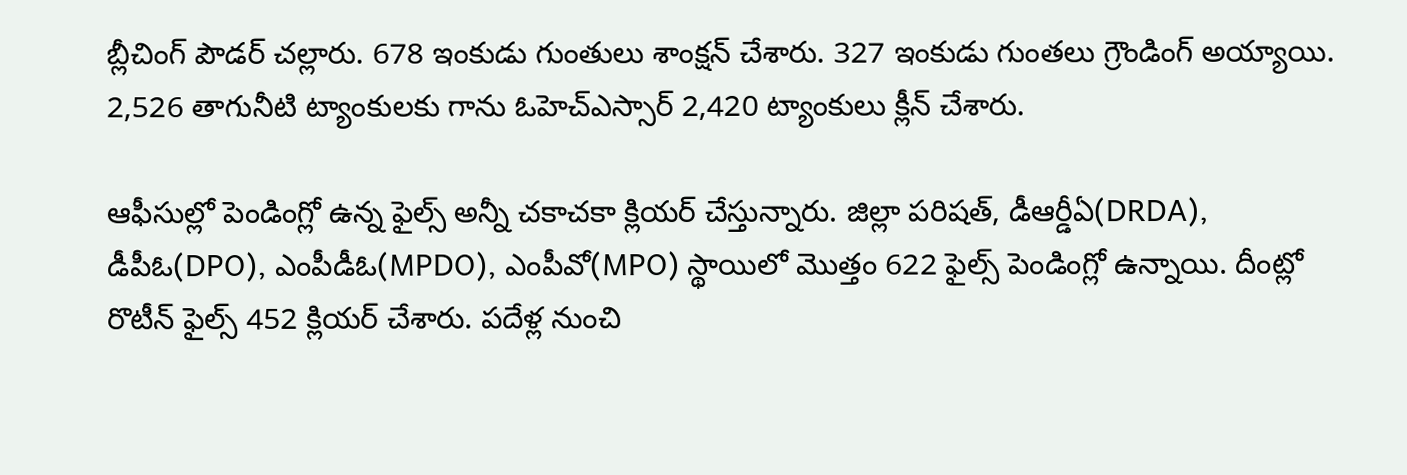బ్లీచింగ్ పౌడర్ చల్లారు. 678 ఇంకుడు గుంతులు శాంక్షన్ చేశారు. 327 ఇంకుడు గుంతలు గ్రౌండింగ్ అయ్యాయి. 2,526 తాగునీటి ట్యాంకులకు గాను ఓహెచ్ఎస్సార్ 2,420 ట్యాంకులు క్లీన్ చేశారు.

ఆఫీసుల్లో పెండింగ్లో ఉన్న ఫైల్స్ అన్నీ చకాచకా క్లియర్ చేస్తున్నారు. జిల్లా పరిషత్, డీఆర్డీఏ(DRDA), డీపీఓ(DPO), ఎంపీడీఓ(MPDO), ఎంపీవో(MPO) స్థాయిలో మొత్తం 622 ఫైల్స్ పెండింగ్లో ఉన్నాయి. దీంట్లో రొటీన్ ఫైల్స్ 452 క్లియర్ చేశారు. పదేళ్ల నుంచి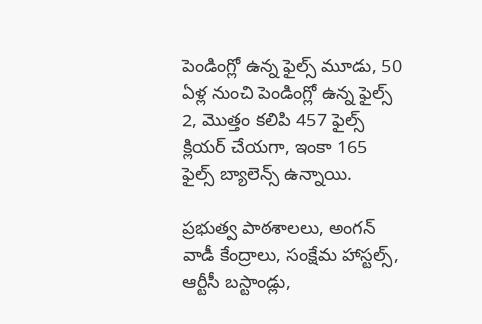పెండింగ్లో ఉన్న ఫైల్స్ మూడు, 50 ఏళ్ల నుంచి పెండింగ్లో ఉన్న ఫైల్స్ 2, మొత్తం కలిపి 457 ఫైల్స్ క్లియర్ చేయగా, ఇంకా 165 ఫైల్స్ బ్యాలెన్స్ ఉన్నాయి.

ప్రభుత్వ పాఠశాలలు, అంగన్ వాడీ కేంద్రాలు, సంక్షేమ హాస్టల్స్, ఆర్టీసీ బస్టాండ్లు,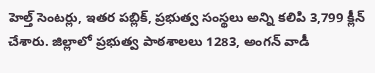హెల్త్ సెంటర్లు, ఇతర పబ్లిక్, ప్రభుత్వ సంస్థలు అన్ని కలిపి 3,799 క్లీన్ చేశారు. జిల్లాలో ప్రభుత్వ పాఠశాలలు 1283, అంగన్ వాడీ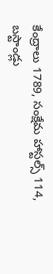కేంద్రాలు 1789, సంక్షేమ హాస్టల్స్ 114, బస్టాండ్లు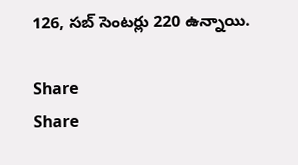126, సబ్ సెంటర్లు 220 ఉన్నాయి.

Share
Share